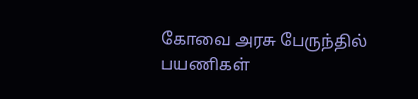கோவை அரசு பேருந்தில் பயணிகள்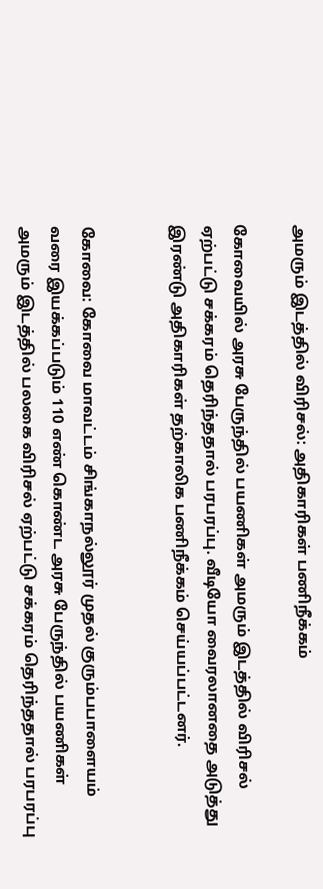அமரும் இடத்தில் விரிசல்: அதிகாரிகள் பணிநீக்கம்

கோவையில் அரசு பேருந்தில் பயணிகள் அமரும் இடத்தில் விரிசல் ஏற்பட்டு சக்கரம் தெரிந்ததால் பரபரப்பு. வீடியோ வைரலானதை அடுத்து இரண்டு அதிகாரிகள் தற்காலிக பணிநீக்கம் செய்யப்பட்டனர்.


கோவை: கோவை மாவட்டம் சிங்காநல்லூர் முதல் குரும்பபாளையம் வரை இயக்கப்படும் 110 எண் கொண்ட அரசு பேருந்தில் பயணிகள் அமரும் இடத்தில் பலகை விரிசல் ஏற்பட்டு சக்கரம் தெரிந்ததால் பரபரப்பு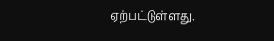ஏற்பட்டுள்ளது.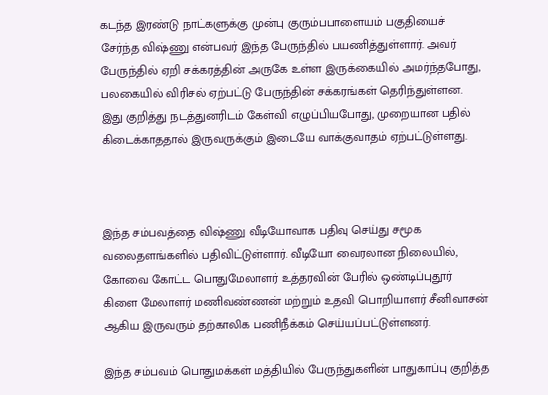கடந்த இரண்டு நாட்களுக்கு முன்பு குரும்பபாளையம் பகுதியைச் சேர்ந்த விஷ்ணு என்பவர் இந்த பேருந்தில் பயணித்துள்ளார். அவர் பேருந்தில் ஏறி சக்கரத்தின் அருகே உள்ள இருக்கையில் அமர்ந்தபோது, பலகையில் விரிசல் ஏற்பட்டு பேருந்தின் சக்கரங்கள் தெரிந்துள்ளன. இது குறித்து நடத்துனரிடம் கேள்வி எழுப்பியபோது, முறையான பதில் கிடைக்காததால் இருவருக்கும் இடையே வாக்குவாதம் ஏற்பட்டுள்ளது.



இந்த சம்பவத்தை விஷ்ணு வீடியோவாக பதிவு செய்து சமூக வலைதளங்களில் பதிவிட்டுள்ளார். வீடியோ வைரலான நிலையில், கோவை கோட்ட பொதுமேலாளர் உத்தரவின் பேரில் ஒண்டிப்புதூர் கிளை மேலாளர் மணிவண்ணன் மற்றும் உதவி பொறியாளர் சீனிவாசன் ஆகிய இருவரும் தற்காலிக பணிநீக்கம் செய்யப்பட்டுள்ளனர்.

இந்த சம்பவம் பொதுமக்கள் மத்தியில் பேருந்துகளின் பாதுகாப்பு குறித்த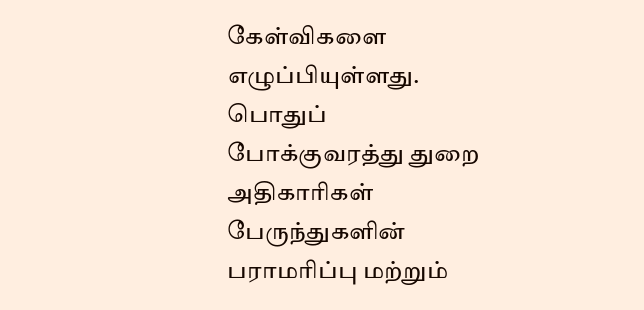கேள்விகளை எழுப்பியுள்ளது. பொதுப் போக்குவரத்து துறை அதிகாரிகள் பேருந்துகளின் பராமரிப்பு மற்றும்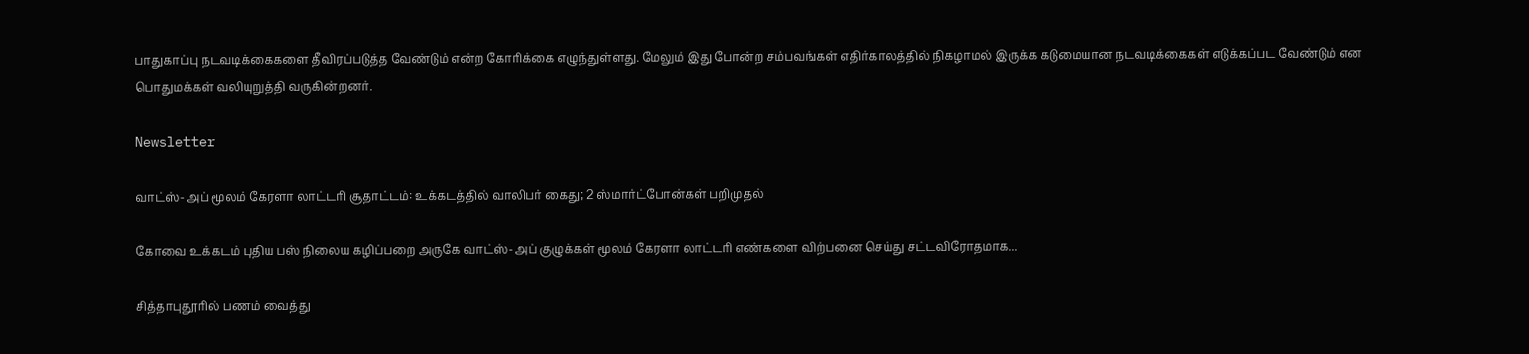பாதுகாப்பு நடவடிக்கைகளை தீவிரப்படுத்த வேண்டும் என்ற கோரிக்கை எழுந்துள்ளது. மேலும் இது போன்ற சம்பவங்கள் எதிர்காலத்தில் நிகழாமல் இருக்க கடுமையான நடவடிக்கைகள் எடுக்கப்பட வேண்டும் என பொதுமக்கள் வலியுறுத்தி வருகின்றனர்.

Newsletter

வாட்ஸ்-அப் மூலம் கேரளா லாட்டரி சூதாட்டம்: உக்கடத்தில் வாலிபர் கைது; 2 ஸ்மார்ட்போன்கள் பறிமுதல்

கோவை உக்கடம் புதிய பஸ் நிலைய கழிப்பறை அருகே வாட்ஸ்-அப் குழுக்கள் மூலம் கேரளா லாட்டரி எண்களை விற்பனை செய்து சட்டவிரோதமாக...

சித்தாபுதூரில் பணம் வைத்து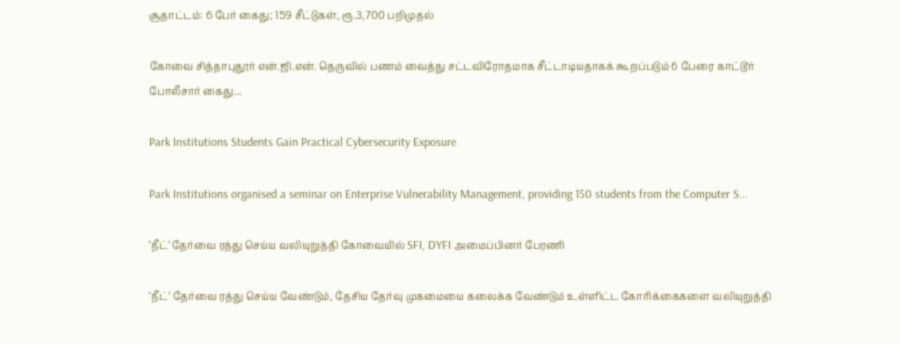சூதாட்டம்: 6 பேர் கைது; 159 சீட்டுகள், ரூ.3,700 பறிமுதல்

கோவை சித்தாபுதூர் என்.ஜி.என். தெருவில் பணம் வைத்து சட்டவிரோதமாக சீட்டாடியதாகக் கூறப்படும் 6 பேரை காட்டூர் போலீசார் கைது...

Park Institutions Students Gain Practical Cybersecurity Exposure

Park Institutions organised a seminar on Enterprise Vulnerability Management, providing 150 students from the Computer S...

‘நீட்’ தேர்வை ரத்து செய்ய வலியுறுத்தி கோவையில் SFI, DYFI அமைப்பினர் பேரணி

‘நீட்’ தேர்வை ரத்து செய்ய வேண்டும், தேசிய தேர்வு முகமையை கலைக்க வேண்டும் உள்ளிட்ட கோரிக்கைகளை வலியுறுத்தி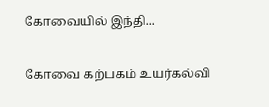கோவையில் இந்தி...

கோவை கற்பகம் உயர்கல்வி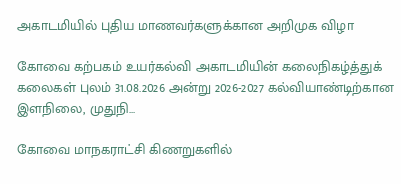அகாடமியில் புதிய மாணவர்களுக்கான அறிமுக விழா

கோவை கற்பகம் உயர்கல்வி அகாடமியின் கலைநிகழ்த்துக் கலைகள் புலம் 31.08.2026 அன்று 2026-2027 கல்வியாண்டிற்கான இளநிலை, முதுநி...

கோவை மாநகராட்சி கிணறுகளில்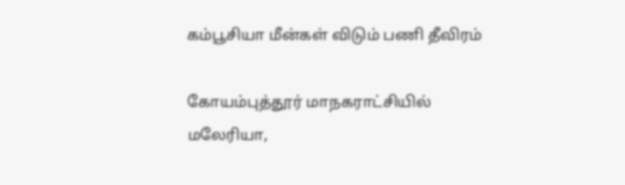கம்பூசியா மீன்கள் விடும் பணி தீவிரம்

கோயம்புத்தூர் மாநகராட்சியில் மலேரியா,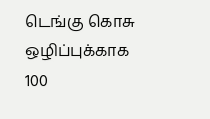டெங்கு கொசு ஒழிப்புக்காக 100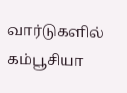வார்டுகளில் கம்பூசியா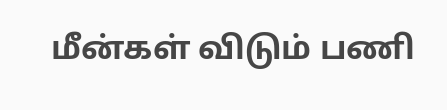மீன்கள் விடும் பணி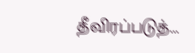தீவிரப்படுத்...